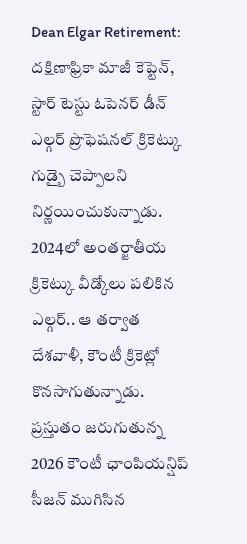Dean Elgar Retirement: దక్షిణాఫ్రికా మాజీ కెప్టెన్, స్టార్ టెస్టు ఓపెనర్ డీన్ ఎల్గర్ ప్రొఫెషనల్ క్రికెట్కు గుడ్బై చెప్పాలని నిర్ణయించుకున్నాడు. 2024లో అంతర్జాతీయ క్రికెట్కు వీడ్కోలు పలికిన ఎల్గర్.. ఆ తర్వాత దేశవాళీ, కౌంటీ క్రికెట్లో కొనసాగుతున్నాడు. ప్రస్తుతం జరుగుతున్న 2026 కౌంటీ ఛాంపియన్షిప్ సీజన్ ముగిసిన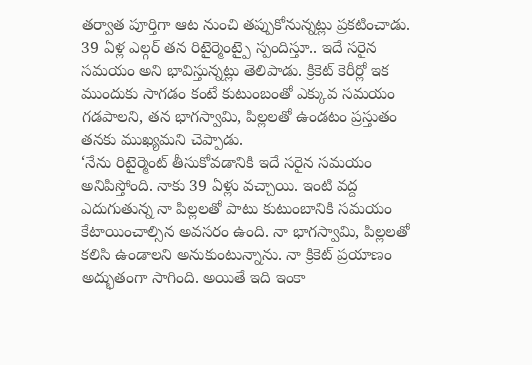తర్వాత పూర్తిగా ఆట నుంచి తప్పుకోనున్నట్లు ప్రకటించాడు. 39 ఏళ్ల ఎల్గర్ తన రిటైర్మెంట్పై స్పందిస్తూ.. ఇదే సరైన సమయం అని భావిస్తున్నట్లు తెలిపాడు. క్రికెట్ కెరీర్లో ఇక ముందుకు సాగడం కంటే కుటుంబంతో ఎక్కువ సమయం గడపాలని, తన భాగస్వామి, పిల్లలతో ఉండటం ప్రస్తుతం తనకు ముఖ్యమని చెప్పాడు.
‘నేను రిటైర్మెంట్ తీసుకోవడానికి ఇదే సరైన సమయం అనిపిస్తోంది. నాకు 39 ఏళ్లు వచ్చాయి. ఇంటి వద్ద ఎదుగుతున్న నా పిల్లలతో పాటు కుటుంబానికి సమయం కేటాయించాల్సిన అవసరం ఉంది. నా భాగస్వామి, పిల్లలతో కలిసి ఉండాలని అనుకుంటున్నాను. నా క్రికెట్ ప్రయాణం అద్భుతంగా సాగింది. అయితే ఇది ఇంకా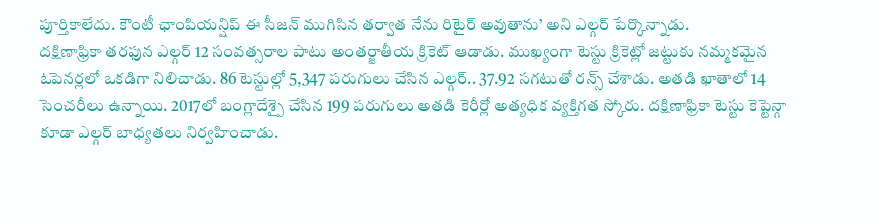పూర్తికాలేదు. కౌంటీ ఛాంపియన్షిప్ ఈ సీజన్ ముగిసిన తర్వాత నేను రిటైర్ అవుతాను’ అని ఎల్గర్ పేర్కొన్నాడు.
దక్షిణాఫ్రికా తరఫున ఎల్గర్ 12 సంవత్సరాల పాటు అంతర్జాతీయ క్రికెట్ ఆడాడు. ముఖ్యంగా టెస్టు క్రికెట్లో జట్టుకు నమ్మకమైన ఓపెనర్లలో ఒకడిగా నిలిచాడు. 86 టెస్టుల్లో 5,347 పరుగులు చేసిన ఎల్గర్.. 37.92 సగటుతో రన్స్ చేశాడు. అతడి ఖాతాలో 14 సెంచరీలు ఉన్నాయి. 2017లో బంగ్లాదేశ్పై చేసిన 199 పరుగులు అతడి కెరీర్లో అత్యధిక వ్యక్తిగత స్కోరు. దక్షిణాఫ్రికా టెస్టు కెప్టెన్గా కూడా ఎల్గర్ బాధ్యతలు నిర్వహించాడు.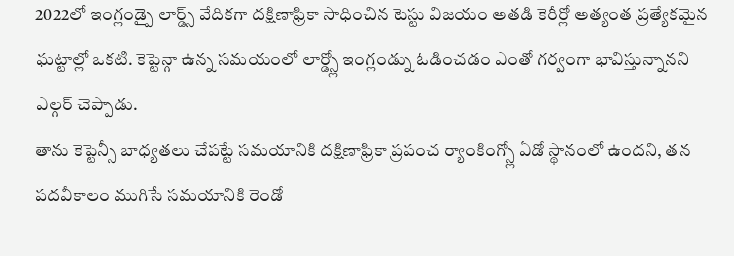2022లో ఇంగ్లండ్పై లార్డ్స్ వేదికగా దక్షిణాఫ్రికా సాధించిన టెస్టు విజయం అతడి కెరీర్లో అత్యంత ప్రత్యేకమైన ఘట్టాల్లో ఒకటి. కెప్టెన్గా ఉన్న సమయంలో లార్డ్స్లో ఇంగ్లండ్ను ఓడించడం ఎంతో గర్వంగా భావిస్తున్నానని ఎల్గర్ చెప్పాడు.
తాను కెప్టెన్సీ బాధ్యతలు చేపట్టే సమయానికి దక్షిణాఫ్రికా ప్రపంచ ర్యాంకింగ్స్లో ఏడో స్థానంలో ఉందని, తన పదవీకాలం ముగిసే సమయానికి రెండో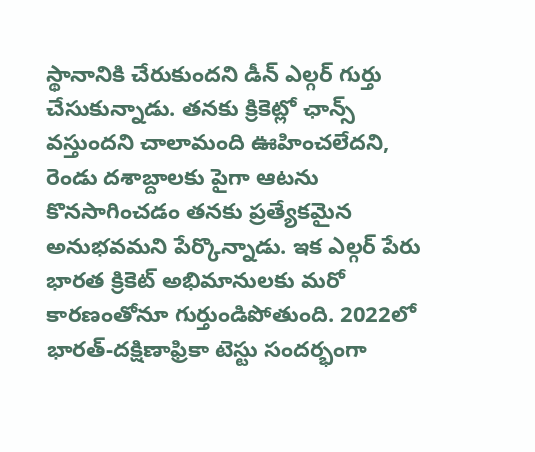స్థానానికి చేరుకుందని డీన్ ఎల్గర్ గుర్తు చేసుకున్నాడు. తనకు క్రికెట్లో ఛాన్స్ వస్తుందని చాలామంది ఊహించలేదని, రెండు దశాబ్దాలకు పైగా ఆటను కొనసాగించడం తనకు ప్రత్యేకమైన అనుభవమని పేర్కొన్నాడు. ఇక ఎల్గర్ పేరు భారత క్రికెట్ అభిమానులకు మరో కారణంతోనూ గుర్తుండిపోతుంది. 2022లో భారత్-దక్షిణాఫ్రికా టెస్టు సందర్భంగా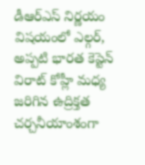డీఆర్ఎస్ నిర్ణయం విషయంలో ఎల్గర్, అప్పటి భారత కెప్టెన్ విరాట్ కోహ్లీ మధ్య జరిగిన ఉద్రిక్తత చర్చనీయాంశంగా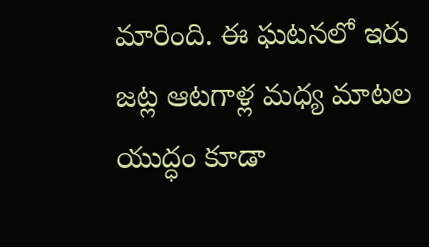మారింది. ఈ ఘటనలో ఇరు జట్ల ఆటగాళ్ల మధ్య మాటల యుద్ధం కూడా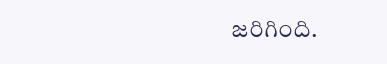జరిగింది.